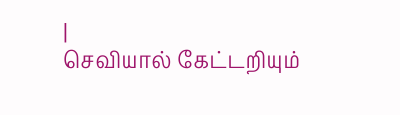|
செவியால் கேட்டறியும்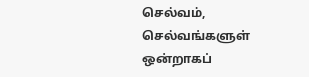செல்வம், செல்வங்களுள் ஒன்றாகப்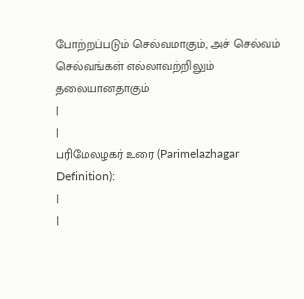போற்றப்படும் செல்வமாகும், அச் செல்வம் செல்வங்கள் எல்லாவற்றிலும் தலையானதாகும்
|
|
பரிமேலழகர் உரை (Parimelazhagar Definition):
|
|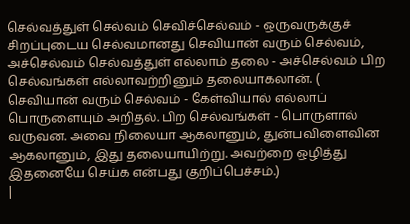செல்வத்துள் செல்வம் செவிச்செல்வம் - ஒருவருக்குச் சிறப்புடைய செல்வமானது செவியான் வரும் செல்வம், அச்செல்வம் செல்வத்துள் எல்லாம் தலை - அச்செல்வம் பிற செல்வங்கள் எல்லாவற்றினும் தலையாகலான். ( செவியான் வரும் செல்வம் - கேள்வியால் எல்லாப் பொருளையும் அறிதல். பிற செல்வங்கள் - பொருளால் வருவன. அவை நிலையா ஆகலானும், துன்பவிளைவின ஆகலானும், இது தலையாயிற்று. அவற்றை ஒழித்து இதனையே செய்க என்பது குறிப்பெச்சம்.)
|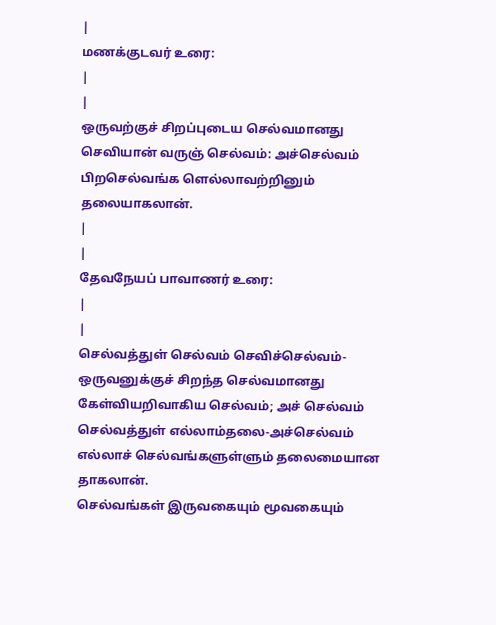|
மணக்குடவர் உரை:
|
|
ஒருவற்குச் சிறப்புடைய செல்வமானது செவியான் வருஞ் செல்வம்: அச்செல்வம் பிறசெல்வங்க ளெல்லாவற்றினும் தலையாகலான்.
|
|
தேவநேயப் பாவாணர் உரை:
|
|
செல்வத்துள் செல்வம் செவிச்செல்வம்-ஒருவனுக்குச் சிறந்த செல்வமானது கேள்வியறிவாகிய செல்வம்; அச் செல்வம் செல்வத்துள் எல்லாம்தலை-அச்செல்வம் எல்லாச் செல்வங்களுள்ளும் தலைமையான தாகலான்.
செல்வங்கள் இருவகையும் மூவகையும்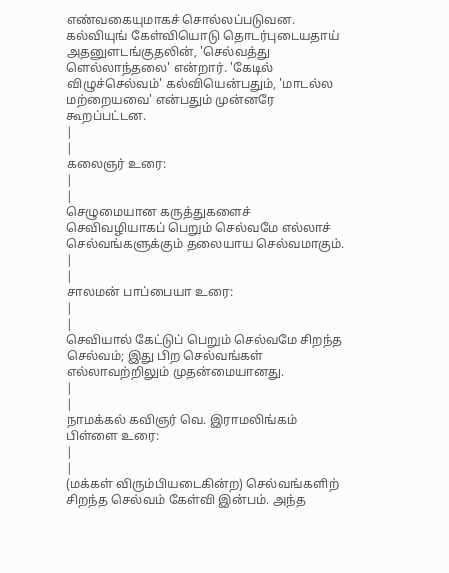எண்வகையுமாகச் சொல்லப்படுவன. கல்வியுங் கேள்வியொடு தொடர்புடையதாய் அதனுளடங்குதலின், 'செல்வத்து ளெல்லாந்தலை' என்றார். 'கேடில் விழுச்செல்வம்' கல்வியென்பதும், 'மாடல்ல மற்றையவை' என்பதும் முன்னரே கூறப்பட்டன.
|
|
கலைஞர் உரை:
|
|
செழுமையான கருத்துகளைச் செவிவழியாகப் பெறும் செல்வமே எல்லாச்
செல்வங்களுக்கும் தலையாய செல்வமாகும்.
|
|
சாலமன் பாப்பையா உரை:
|
|
செவியால் கேட்டுப் பெறும் செல்வமே சிறந்த செல்வம்; இது பிற செல்வங்கள் எல்லாவற்றிலும் முதன்மையானது.
|
|
நாமக்கல் கவிஞர் வெ. இராமலிங்கம் பிள்ளை உரை:
|
|
(மக்கள் விரும்பியடைகின்ற) செல்வங்களிற் சிறந்த செல்வம் கேள்வி இன்பம். அந்த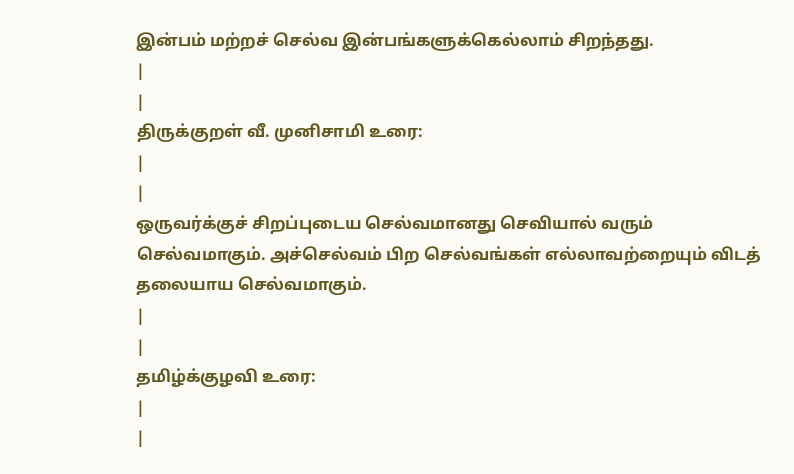இன்பம் மற்றச் செல்வ இன்பங்களுக்கெல்லாம் சிறந்தது.
|
|
திருக்குறள் வீ. முனிசாமி உரை:
|
|
ஒருவர்க்குச் சிறப்புடைய செல்வமானது செவியால் வரும் செல்வமாகும். அச்செல்வம் பிற செல்வங்கள் எல்லாவற்றையும் விடத் தலையாய செல்வமாகும்.
|
|
தமிழ்க்குழவி உரை:
|
|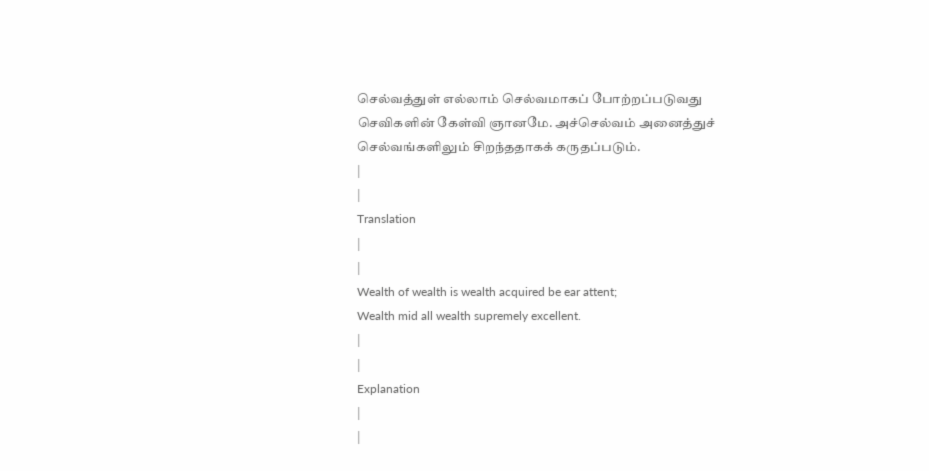செல்வத்துள் எல்லாம் செல்வமாகப் போற்றப்படுவது செவிகளின் கேள்வி ஞானமே. அச்செல்வம் அனைத்துச் செல்வங்களிலும் சிறந்ததாகக் கருதப்படும்.
|
|
Translation
|
|
Wealth of wealth is wealth acquired be ear attent;
Wealth mid all wealth supremely excellent.
|
|
Explanation
|
|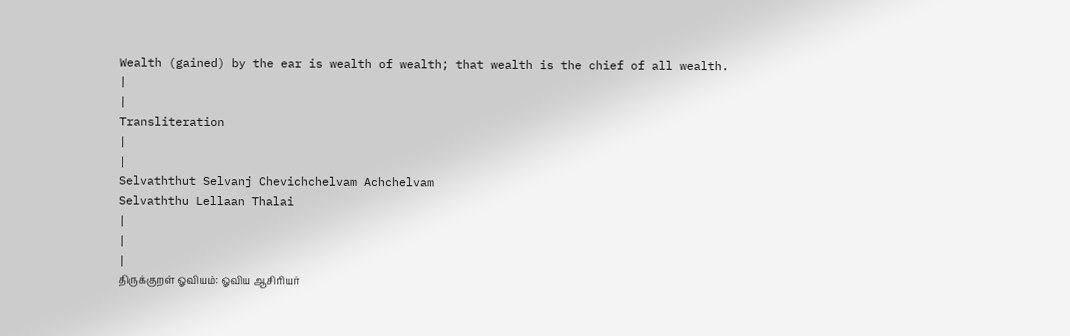Wealth (gained) by the ear is wealth of wealth; that wealth is the chief of all wealth.
|
|
Transliteration
|
|
Selvaththut Selvanj Chevichchelvam Achchelvam
Selvaththu Lellaan Thalai
|
|
|
திருக்குறள் ஓவியம்: ஓவிய ஆசிரியர்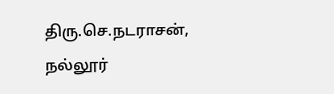திரு.செ.நடராசன், நல்லூர்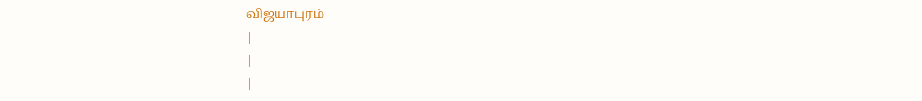விஜயாபுரம்
|
|
|